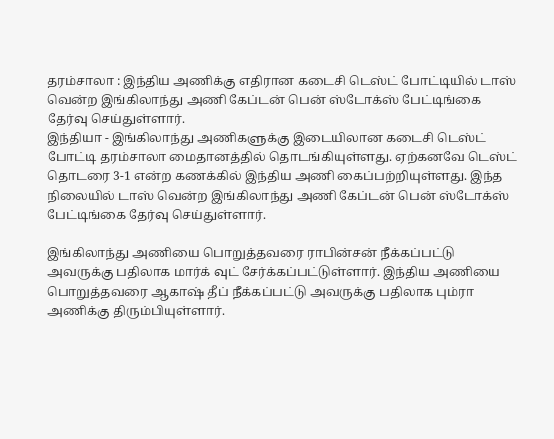தரம்சாலா : இந்திய அணிக்கு எதிரான கடைசி டெஸ்ட் போட்டியில் டாஸ் வென்ற இங்கிலாந்து அணி கேப்டன் பென் ஸ்டோக்ஸ் பேட்டிங்கை தேர்வு செய்துள்ளார்.
இந்தியா - இங்கிலாந்து அணிகளுக்கு இடையிலான கடைசி டெஸ்ட் போட்டி தரம்சாலா மைதானத்தில் தொடங்கியுள்ளது. ஏற்கனவே டெஸ்ட் தொடரை 3-1 என்ற கணக்கில் இந்திய அணி கைப்பற்றியுள்ளது. இந்த நிலையில் டாஸ் வென்ற இங்கிலாந்து அணி கேப்டன் பென் ஸ்டோக்ஸ் பேட்டிங்கை தேர்வு செய்துள்ளார்.

இங்கிலாந்து அணியை பொறுத்தவரை ராபின்சன் நீக்கப்பட்டு அவருக்கு பதிலாக மார்க் வுட் சேர்க்கப்பட்டுள்ளார். இந்திய அணியை பொறுத்தவரை ஆகாஷ் தீப் நீக்கப்பட்டு அவருக்கு பதிலாக பும்ரா அணிக்கு திரும்பியுள்ளார்.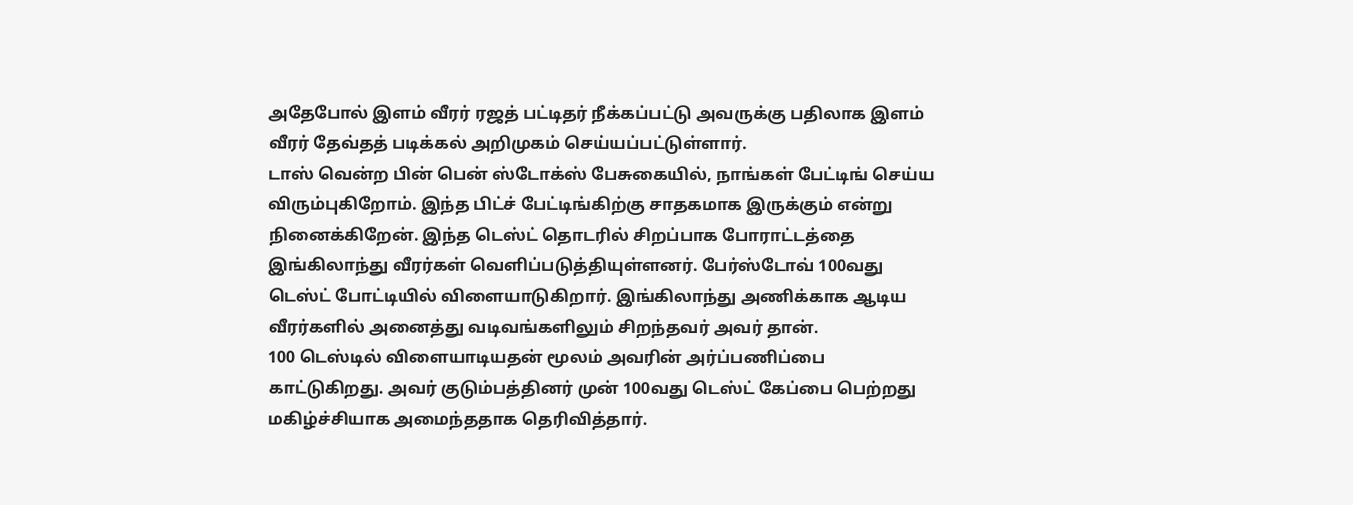அதேபோல் இளம் வீரர் ரஜத் பட்டிதர் நீக்கப்பட்டு அவருக்கு பதிலாக இளம் வீரர் தேவ்தத் படிக்கல் அறிமுகம் செய்யப்பட்டுள்ளார்.
டாஸ் வென்ற பின் பென் ஸ்டோக்ஸ் பேசுகையில், நாங்கள் பேட்டிங் செய்ய விரும்புகிறோம். இந்த பிட்ச் பேட்டிங்கிற்கு சாதகமாக இருக்கும் என்று நினைக்கிறேன். இந்த டெஸ்ட் தொடரில் சிறப்பாக போராட்டத்தை இங்கிலாந்து வீரர்கள் வெளிப்படுத்தியுள்ளனர். பேர்ஸ்டோவ் 100வது டெஸ்ட் போட்டியில் விளையாடுகிறார். இங்கிலாந்து அணிக்காக ஆடிய வீரர்களில் அனைத்து வடிவங்களிலும் சிறந்தவர் அவர் தான்.
100 டெஸ்டில் விளையாடியதன் மூலம் அவரின் அர்ப்பணிப்பை காட்டுகிறது. அவர் குடும்பத்தினர் முன் 100வது டெஸ்ட் கேப்பை பெற்றது மகிழ்ச்சியாக அமைந்ததாக தெரிவித்தார்.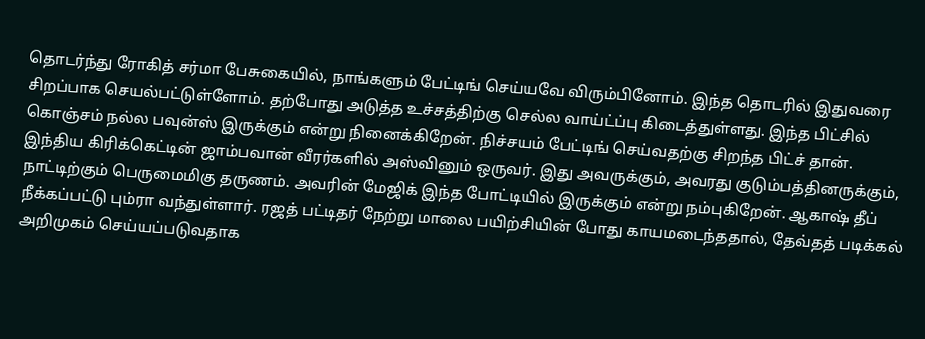தொடர்ந்து ரோகித் சர்மா பேசுகையில், நாங்களும் பேட்டிங் செய்யவே விரும்பினோம். இந்த தொடரில் இதுவரை சிறப்பாக செயல்பட்டுள்ளோம். தற்போது அடுத்த உச்சத்திற்கு செல்ல வாய்ட்ப்பு கிடைத்துள்ளது. இந்த பிட்சில் கொஞ்சம் நல்ல பவுன்ஸ் இருக்கும் என்று நினைக்கிறேன். நிச்சயம் பேட்டிங் செய்வதற்கு சிறந்த பிட்ச் தான்.
இந்திய கிரிக்கெட்டின் ஜாம்பவான் வீரர்களில் அஸ்வினும் ஒருவர். இது அவருக்கும், அவரது குடும்பத்தினருக்கும், நாட்டிற்கும் பெருமைமிகு தருணம். அவரின் மேஜிக் இந்த போட்டியில் இருக்கும் என்று நம்புகிறேன். ஆகாஷ் தீப் நீக்கப்பட்டு பும்ரா வந்துள்ளார். ரஜத் பட்டிதர் நேற்று மாலை பயிற்சியின் போது காயமடைந்ததால், தேவ்தத் படிக்கல் அறிமுகம் செய்யப்படுவதாக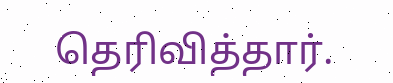தெரிவித்தார்.